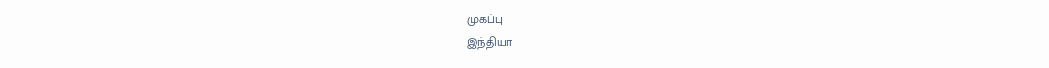முகப்பு
இந்தியா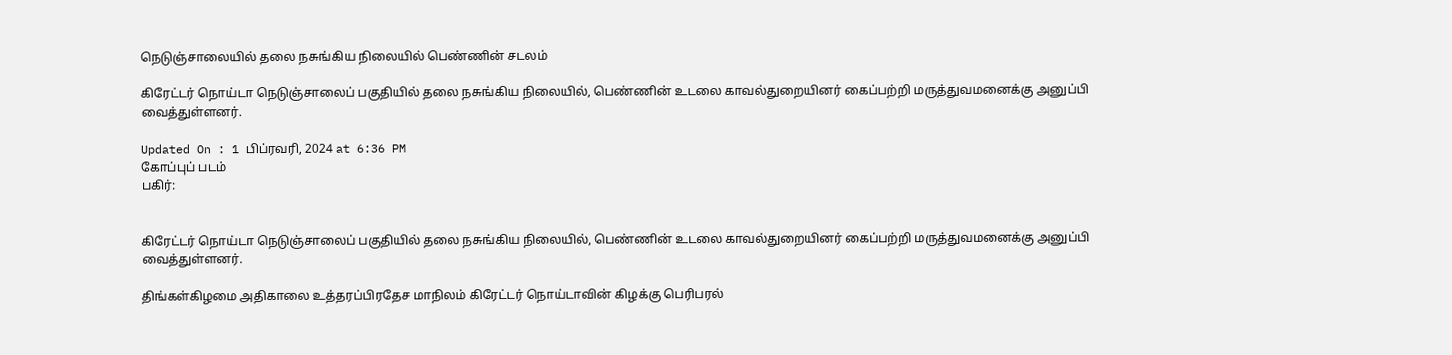நெடுஞ்சாலையில் தலை நசுங்கிய நிலையில் பெண்ணின் சடலம்

கிரேட்டர் நொய்டா நெடுஞ்சாலைப் பகுதியில் தலை நசுங்கிய நிலையில், பெண்ணின் உடலை காவல்துறையினர் கைப்பற்றி மருத்துவமனைக்கு அனுப்பி வைத்துள்ளனர்.

Updated On : 1 பிப்ரவரி, 2024 at 6:36 PM
கோப்புப் படம்
பகிர்:


கிரேட்டர் நொய்டா நெடுஞ்சாலைப் பகுதியில் தலை நசுங்கிய நிலையில், பெண்ணின் உடலை காவல்துறையினர் கைப்பற்றி மருத்துவமனைக்கு அனுப்பி வைத்துள்ளனர்.

திங்கள்கிழமை அதிகாலை உத்தரப்பிரதேச மாநிலம் கிரேட்டர் நொய்டாவின் கிழக்கு பெரிபரல்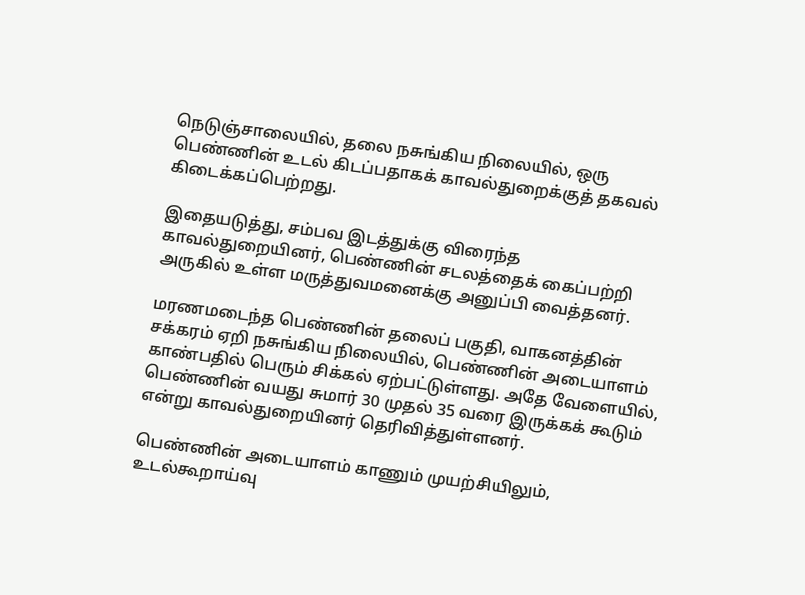நெடுஞ்சாலையில், தலை நசுங்கிய நிலையில், ஒரு பெண்ணின் உடல் கிடப்பதாகக் காவல்துறைக்குத் தகவல் கிடைக்கப்பெற்றது.

இதையடுத்து, சம்பவ இடத்துக்கு விரைந்த காவல்துறையினர், பெண்ணின் சடலத்தைக் கைப்பற்றி அருகில் உள்ள மருத்துவமனைக்கு அனுப்பி வைத்தனர்.

மரணமடைந்த பெண்ணின் தலைப் பகுதி, வாகனத்தின் சக்கரம் ஏறி நசுங்கிய நிலையில், பெண்ணின் அடையாளம் காண்பதில் பெரும் சிக்கல் ஏற்பட்டுள்ளது. அதே வேளையில், பெண்ணின் வயது சுமார் 30 முதல் 35 வரை இருக்கக் கூடும் என்று காவல்துறையினர் தெரிவித்துள்ளனர்.

பெண்ணின் அடையாளம் காணும் முயற்சியிலும், உடல்கூறாய்வு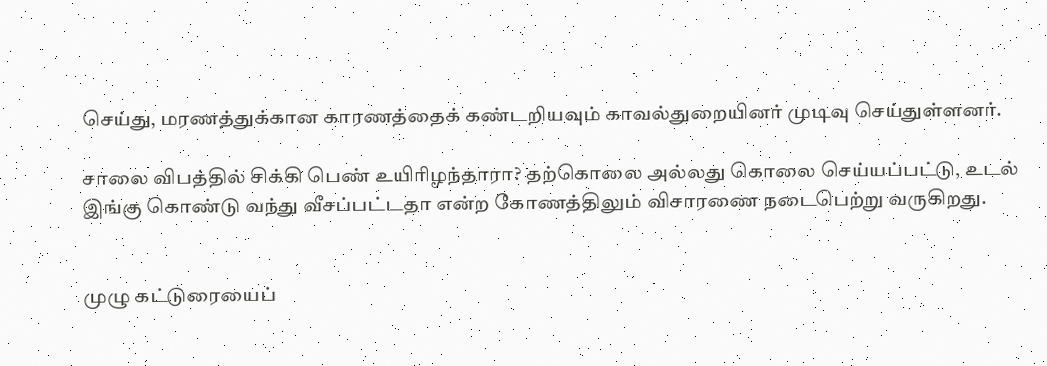செய்து, மரணத்துக்கான காரணத்தைக் கண்டறியவும் காவல்துறையினர் முடிவு செய்துள்ளனர்.

சாலை விபத்தில் சிக்கி பெண் உயிரிழந்தாரா? தற்கொலை அல்லது கொலை செய்யப்பட்டு, உடல் இங்கு கொண்டு வந்து வீசப்பட்டதா என்ற கோணத்திலும் விசாரணை நடைபெற்று வருகிறது.


முழு கட்டுரையைப்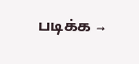படிக்க →